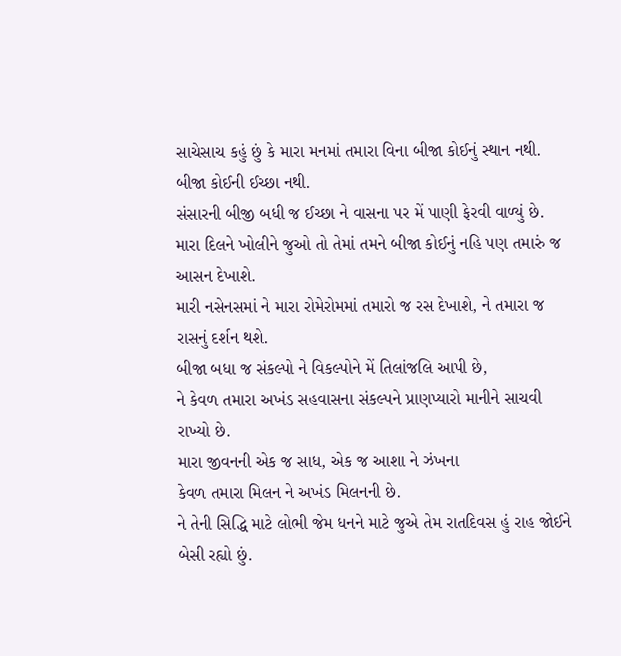સાચેસાચ કહું છું કે મારા મનમાં તમારા વિના બીજા કોઈનું સ્થાન નથી.
બીજા કોઈની ઈચ્છા નથી.
સંસારની બીજી બધી જ ઈચ્છા ને વાસના પર મેં પાણી ફેરવી વાળ્યું છે.
મારા દિલને ખોલીને જુઓ તો તેમાં તમને બીજા કોઈનું નહિ પણ તમારું જ આસન દેખાશે.
મારી નસેનસમાં ને મારા રોમેરોમમાં તમારો જ રસ દેખાશે, ને તમારા જ રાસનું દર્શન થશે.
બીજા બધા જ સંકલ્પો ને વિકલ્પોને મેં તિલાંજલિ આપી છે,
ને કેવળ તમારા અખંડ સહવાસના સંકલ્પને પ્રાણપ્યારો માનીને સાચવી રાખ્યો છે.
મારા જીવનની એક જ સાધ, એક જ આશા ને ઝંખના
કેવળ તમારા મિલન ને અખંડ મિલનની છે.
ને તેની સિદ્ધિ માટે લોભી જેમ ધનને માટે જુએ તેમ રાતદિવસ હું રાહ જોઈને બેસી રહ્યો છું.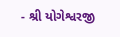- શ્રી યોગેશ્વરજી